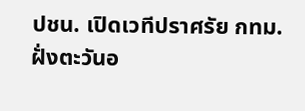ปชน. เปิดเวทีปราศรัย กทม.ฝั่งตะวันอ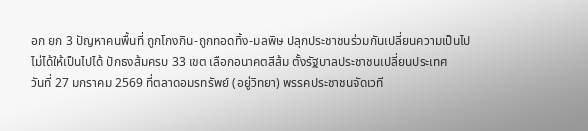อก ยก 3 ปัญหาคนพื้นที่ ถูกโกงกิน-ถูกทอดทิ้ง-มลพิษ ปลุกประชาชนร่วมกันเปลี่ยนความเป็นไปไม่ได้ให้เป็นไปได้ ปักธงส้มครบ 33 เขต เลือกอนาคตสีส้ม ตั้งรัฐบาลประชาชนเปลี่ยนประเทศ
วันที่ 27 มกราคม 2569 ที่ตลาดอมรทรัพย์ (อยู่วิทยา) พรรคประชาชนจัดเวที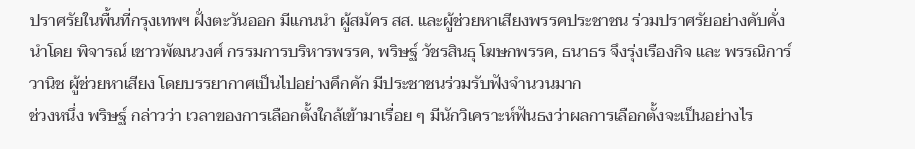ปราศรัยในพื้นที่กรุงเทพฯ ฝั่งตะวันออก มีแกนนำ ผู้สมัคร สส. และผู้ช่วยหาเสียงพรรคประชาชน ร่วมปราศรัยอย่างคับคั่ง นำโดย พิจารณ์ เชาวพัฒนวงศ์ กรรมการบริหารพรรค, พริษฐ์ วัชรสินธุ โฆษกพรรค, ธนาธร จึงรุ่งเรืองกิจ และ พรรณิการ์ วานิช ผู้ช่วยหาเสียง โดยบรรยากาศเป็นไปอย่างคึกคัก มีประชาชนร่วมรับฟังจำนวนมาก
ช่วงหนึ่ง พริษฐ์ กล่าวว่า เวลาของการเลือกตั้งใกล้เข้ามาเรื่อย ๆ มีนักวิเคราะห์ฟันธงว่าผลการเลือกตั้งจะเป็นอย่างไร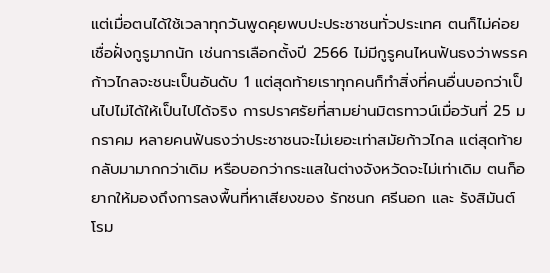แต่เมื่อตนได้ใช้เวลาทุกวันพูดคุยพบปะประชาชนทั่วประเทศ ตนก็ไม่ค่อยเชื่อฝั่งกูรูมากนัก เช่นการเลือกตั้งปี 2566 ไม่มีกูรูคนไหนฟันธงว่าพรรคก้าวไกลจะชนะเป็นอันดับ 1 แต่สุดท้ายเราทุกคนก็ทำสิ่งที่คนอื่นบอกว่าเป็นไปไม่ได้ให้เป็นไปได้จริง การปราศรัยที่สามย่านมิตรทาวน์เมื่อวันที่ 25 มกราคม หลายคนฟันธงว่าประชาชนจะไม่เยอะเท่าสมัยก้าวไกล แต่สุดท้ายกลับมามากกว่าเดิม หรือบอกว่ากระแสในต่างจังหวัดจะไม่เท่าเดิม ตนก็อยากให้มองถึงการลงพื้นที่หาเสียงของ รักชนก ศรีนอก และ รังสิมันต์ โรม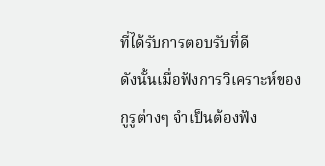ที่ได้รับการตอบรับที่ดี
ดังนั้นเมื่อฟังการวิเคราะห์ของกูรูต่างๆ จำเป็นต้องฟัง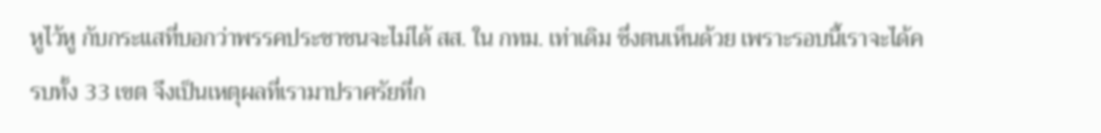หูไว้หู กับกระแสที่บอกว่าพรรคประชาชนจะไม่ได้ สส. ใน กทม. เท่าเดิม ซึ่งตนเห็นด้วย เพราะรอบนี้เราจะได้ครบทั้ง 33 เขต จึงเป็นเหตุผลที่เรามาปราศรัยที่ก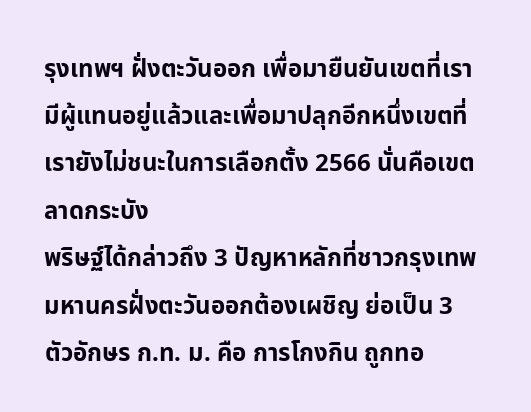รุงเทพฯ ฝั่งตะวันออก เพื่อมายืนยันเขตที่เรามีผู้แทนอยู่แล้วและเพื่อมาปลุกอีกหนึ่งเขตที่เรายังไม่ชนะในการเลือกตั้ง 2566 นั่นคือเขตลาดกระบัง
พริษฐ์ได้กล่าวถึง 3 ปัญหาหลักที่ชาวกรุงเทพมหานครฝั่งตะวันออกต้องเผชิญ ย่อเป็น 3 ตัวอักษร ก.ท. ม. คือ การโกงกิน ถูกทอ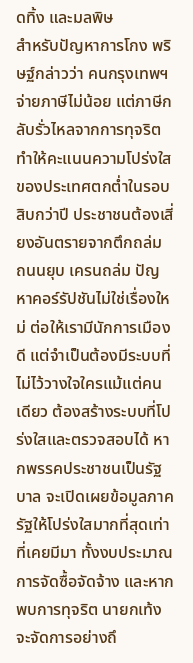ดทิ้ง และมลพิษ
สำหรับปัญหาการโกง พริษฐ์กล่าวว่า คนกรุงเทพฯ จ่ายภาษีไม่น้อย แต่ภาษีกลับรั่วไหลจากการทุจริต ทำให้คะแนนความโปร่งใสของประเทศตกต่ำในรอบสิบกว่าปี ประชาชนต้องเสี่ยงอันตรายจากตึกถล่ม ถนนยุบ เครนถล่ม ปัญหาคอร์รัปชันไม่ใช่เรื่องใหม่ ต่อให้เรามีนักการเมืองดี แต่จำเป็นต้องมีระบบที่ไม่ไว้วางใจใครแม้แต่คนเดียว ต้องสร้างระบบที่โปร่งใสและตรวจสอบได้ หากพรรคประชาชนเป็นรัฐบาล จะเปิดเผยข้อมูลภาครัฐให้โปร่งใสมากที่สุดเท่าที่เคยมีมา ทั้งงบประมาณ การจัดซื้อจัดจ้าง และหากพบการทุจริต นายกเท้งจะจัดการอย่างถึ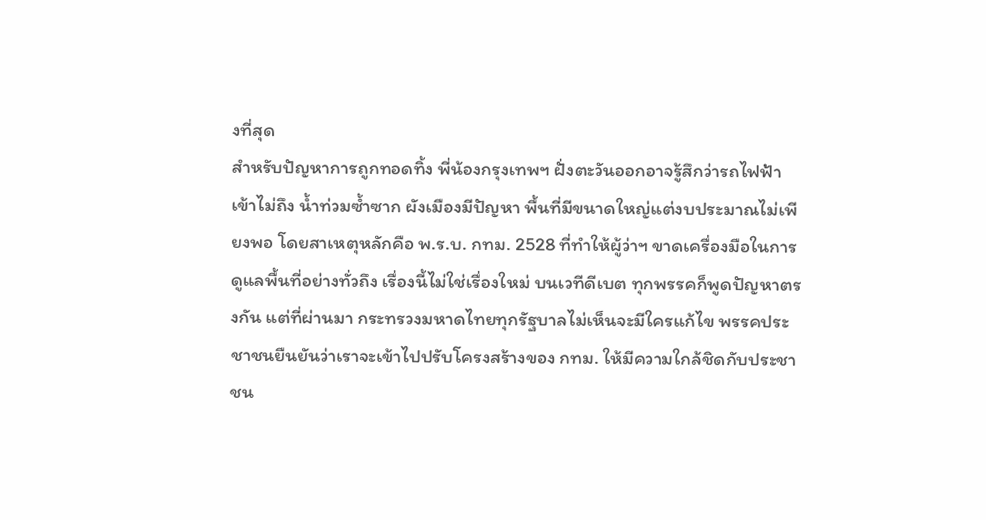งที่สุด
สำหรับปัญหาการถูกทอดทิ้ง พี่น้องกรุงเทพฯ ฝั่งตะวันออกอาจรู้สึกว่ารถไฟฟ้าเข้าไม่ถึง น้ำท่วมซ้ำซาก ผังเมืองมีปัญหา พื้นที่มีขนาดใหญ่แต่งบประมาณไม่เพียงพอ โดยสาเหตุหลักคือ พ.ร.บ. กทม. 2528 ที่ทำให้ผู้ว่าฯ ขาดเครื่องมือในการดูแลพื้นที่อย่างทั่วถึง เรื่องนี้ไม่ใช่เรื่องใหม่ บนเวทีดีเบต ทุกพรรคก็พูดปัญหาตรงกัน แต่ที่ผ่านมา กระทรวงมหาดไทยทุกรัฐบาลไม่เห็นจะมีใครแก้ไข พรรคประชาชนยืนยันว่าเราจะเข้าไปปรับโครงสร้างของ กทม. ให้มีความใกล้ชิดกับประชาชน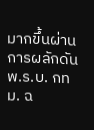มากขึ้นผ่านการผลักดัน พ.ร.บ. กทม. ฉ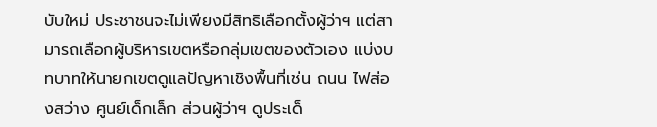บับใหม่ ประชาชนจะไม่เพียงมีสิทธิเลือกตั้งผู้ว่าฯ แต่สามารถเลือกผู้บริหารเขตหรือกลุ่มเขตของตัวเอง แบ่งบทบาทให้นายกเขตดูแลปัญหาเชิงพื้นที่เช่น ถนน ไฟส่องสว่าง ศูนย์เด็กเล็ก ส่วนผู้ว่าฯ ดูประเด็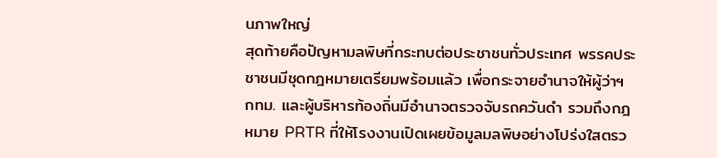นภาพใหญ่
สุดท้ายคือปัญหามลพิษที่กระทบต่อประชาชนทั่วประเทศ พรรคประชาชนมีชุดกฎหมายเตรียมพร้อมแล้ว เพื่อกระจายอำนาจให้ผู้ว่าฯ กทม. และผู้บริหารท้องถิ่นมีอำนาจตรวจจับรถควันดำ รวมถึงกฎหมาย PRTR ที่ให้โรงงานเปิดเผยข้อมูลมลพิษอย่างโปร่งใสตรว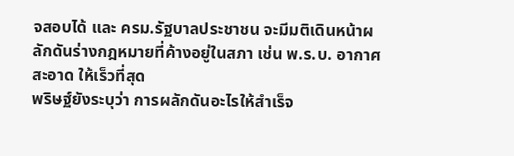จสอบได้ และ ครม.รัฐบาลประชาชน จะมีมติเดินหน้าผลักดันร่างกฎหมายที่ค้างอยู่ในสภา เช่น พ.ร.บ. อากาศสะอาด ให้เร็วที่สุด
พริษฐ์ยังระบุว่า การผลักดันอะไรให้สำเร็จ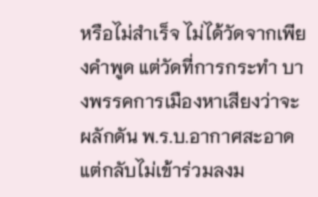หรือไม่สำเร็จ ไม่ได้วัดจากเพียงคำพูด แต่วัดที่การกระทำ บางพรรคการเมืองหาเสียงว่าจะผลักดัน พ.ร.บ.อากาศสะอาด แต่กลับไม่เข้าร่วมลงม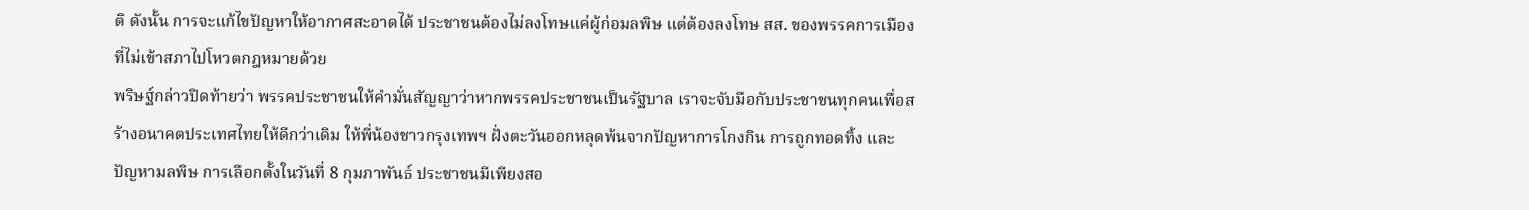ติ ดังนั้น การจะแก้ไขปัญหาให้อากาศสะอาดได้ ประชาชนต้องไม่ลงโทษแค่ผู้ก่อมลพิษ แต่ต้องลงโทษ สส. ของพรรคการเมืองที่ไม่เข้าสภาไปโหวตกฎหมายด้วย
พริษฐ์กล่าวปิดท้ายว่า พรรคประชาชนให้คำมั่นสัญญาว่าหากพรรคประชาชนเป็นรัฐบาล เราจะจับมือกับประชาชนทุกคนเพื่อสร้างอนาคตประเทศไทยให้ดีกว่าเดิม ให้พี่น้องชาวกรุงเทพฯ ฝั่งตะวันออกหลุดพ้นจากปัญหาการโกงกิน การถูกทอดทิ้ง และปัญหามลพิษ การเลือกตั้งในวันที่ 8 กุมภาพันธ์ ประชาชนมีเพียงสอ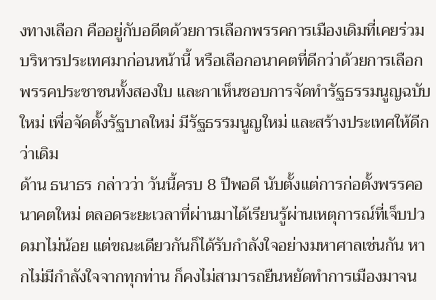งทางเลือก คืออยู่กับอดีตด้วยการเลือกพรรคการเมืองเดิมที่เคยร่วมบริหารประเทศมาก่อนหน้านี้ หรือเลือกอนาคตที่ดีกว่าด้วยการเลือกพรรคประชาชนทั้งสองใบ และกาเห็นชอบการจัดทำรัฐธรรมนูญฉบับใหม่ เพื่อจัดตั้งรัฐบาลใหม่ มีรัฐธรรมนูญใหม่ และสร้างประเทศให้ดีกว่าเดิม
ด้าน ธนาธร กล่าวว่า วันนี้ครบ 8 ปีพอดี นับตั้งแต่การก่อตั้งพรรคอนาคตใหม่ ตลอดระยะเวลาที่ผ่านมาได้เรียนรู้ผ่านเหตุการณ์ที่เจ็บปวดมาไม่น้อย แต่ขณะเดียวกันก็ได้รับกำลังใจอย่างมหาศาลเช่นกัน หากไม่มีกำลังใจจากทุกท่าน ก็คงไม่สามารถยืนหยัดทำการเมืองมาจน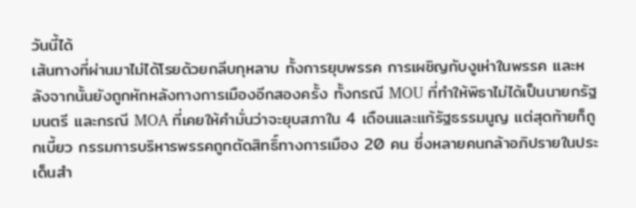วันนี้ได้
เส้นทางที่ผ่านมาไม่ได้โรยด้วยกลีบกุหลาบ ทั้งการยุบพรรค การเผชิญกับงูเห่าในพรรค และหลังจากนั้นยังถูกหักหลังทางการเมืองอีกสองครั้ง ทั้งกรณี MOU ที่ทำให้พิธาไม่ได้เป็นนายกรัฐมนตรี และกรณี MOA ที่เคยให้คำมั่นว่าจะยุบสภาใน 4 เดือนและแก้รัฐธรรมนูญ แต่สุดท้ายก็ถูกเบี้ยว กรรมการบริหารพรรคถูกตัดสิทธิ์ทางการเมือง 20 คน ซึ่งหลายคนกล้าอภิปรายในประเด็นสำ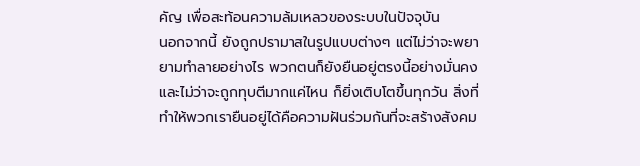คัญ เพื่อสะท้อนความล้มเหลวของระบบในปัจจุบัน
นอกจากนี้ ยังถูกปรามาสในรูปแบบต่างๆ แต่ไม่ว่าจะพยายามทำลายอย่างไร พวกตนก็ยังยืนอยู่ตรงนี้อย่างมั่นคง และไม่ว่าจะถูกทุบตีมากแค่ไหน ก็ยิ่งเติบโตขึ้นทุกวัน สิ่งที่ทำให้พวกเรายืนอยู่ได้คือความฝันร่วมกันที่จะสร้างสังคม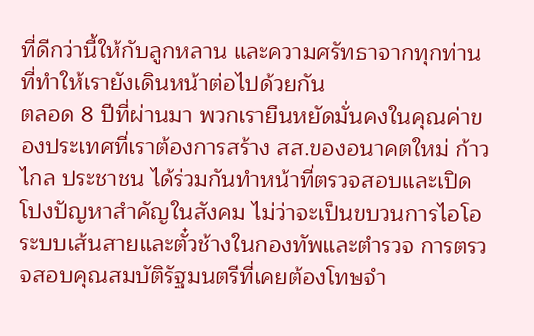ที่ดีกว่านี้ให้กับลูกหลาน และความศรัทธาจากทุกท่านที่ทำให้เรายังเดินหน้าต่อไปด้วยกัน
ตลอด 8 ปีที่ผ่านมา พวกเรายืนหยัดมั่นคงในคุณค่าของประเทศที่เราต้องการสร้าง สส.ของอนาคตใหม่ ก้าวไกล ประชาชน ได้ร่วมกันทำหน้าที่ตรวจสอบและเปิดโปงปัญหาสำคัญในสังคม ไม่ว่าจะเป็นขบวนการไอโอ ระบบเส้นสายและตั๋วช้างในกองทัพและตำรวจ การตรวจสอบคุณสมบัติรัฐมนตรีที่เคยต้องโทษจำ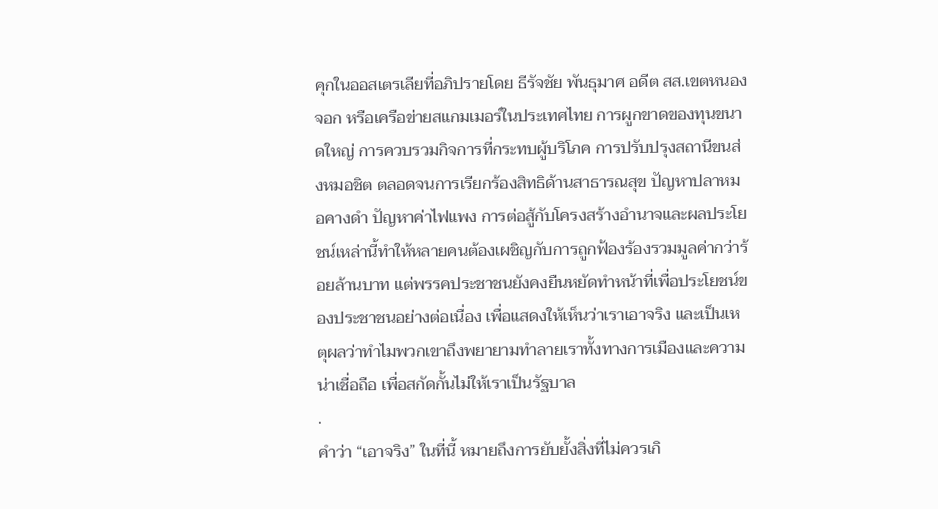คุกในออสเตรเลียที่อภิปรายโดย ธีรัจชัย พันธุมาศ อดีต สส.เขตหนองจอก หรือเครือข่ายสแกมเมอร์ในประเทศไทย การผูกขาดของทุนขนาดใหญ่ การควบรวมกิจการที่กระทบผู้บริโภค การปรับปรุงสถานีขนส่งหมอชิต ตลอดจนการเรียกร้องสิทธิด้านสาธารณสุข ปัญหาปลาหมอคางดำ ปัญหาค่าไฟแพง การต่อสู้กับโครงสร้างอำนาจและผลประโยชน์เหล่านี้ทำให้หลายคนต้องเผชิญกับการถูกฟ้องร้องรวมมูลค่ากว่าร้อยล้านบาท แต่พรรคประชาชนยังคงยืนหยัดทำหน้าที่เพื่อประโยชน์ของประชาชนอย่างต่อเนื่อง เพื่อแสดงให้เห็นว่าเราเอาจริง และเป็นเหตุผลว่าทำไมพวกเขาถึงพยายามทำลายเราทั้งทางการเมืองและความน่าเชื่อถือ เพื่อสกัดกั้นไม่ให้เราเป็นรัฐบาล
.
คำว่า “เอาจริง” ในที่นี้ หมายถึงการยับยั้งสิ่งที่ไม่ควรเกิ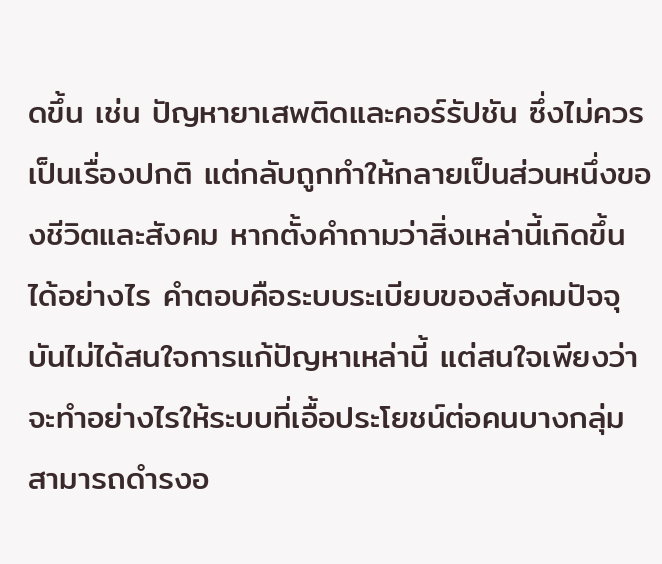ดขึ้น เช่น ปัญหายาเสพติดและคอร์รัปชัน ซึ่งไม่ควรเป็นเรื่องปกติ แต่กลับถูกทำให้กลายเป็นส่วนหนึ่งของชีวิตและสังคม หากตั้งคำถามว่าสิ่งเหล่านี้เกิดขึ้นได้อย่างไร คำตอบคือระบบระเบียบของสังคมปัจจุบันไม่ได้สนใจการแก้ปัญหาเหล่านี้ แต่สนใจเพียงว่าจะทำอย่างไรให้ระบบที่เอื้อประโยชน์ต่อคนบางกลุ่มสามารถดำรงอ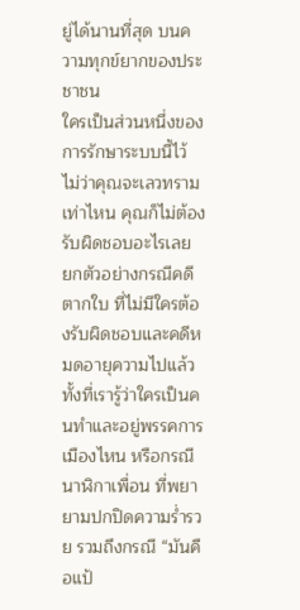ยู่ได้นานที่สุด บนความทุกข์ยากของประชาชน
ใครเป็นส่วนหนึ่งของการรักษาระบบนี้ไว้ ไม่ว่าคุณจะเลวทรามเท่าไหน คุณก็ไม่ต้องรับผิดชอบอะไรเลย ยกตัวอย่างกรณีคดีตากใบ ที่ไม่มีใครต้องรับผิดชอบและคดีหมดอายุความไปแล้ว ทั้งที่เรารู้ว่าใครเป็นคนทำและอยู่พรรคการเมืองไหน หรือกรณีนาฬิกาเพื่อน ที่พยายามปกปิดความร่ำรวย รวมถึงกรณี “มันคือแป้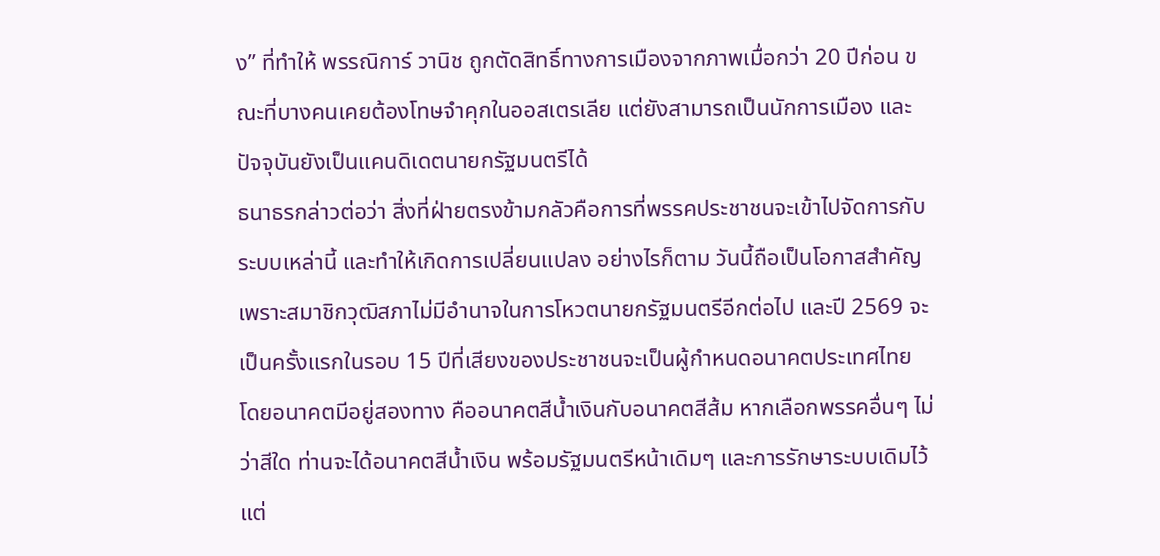ง” ที่ทำให้ พรรณิการ์ วานิช ถูกตัดสิทธิ์ทางการเมืองจากภาพเมื่อกว่า 20 ปีก่อน ขณะที่บางคนเคยต้องโทษจำคุกในออสเตรเลีย แต่ยังสามารถเป็นนักการเมือง และปัจจุบันยังเป็นแคนดิเดตนายกรัฐมนตรีได้
ธนาธรกล่าวต่อว่า สิ่งที่ฝ่ายตรงข้ามกลัวคือการที่พรรคประชาชนจะเข้าไปจัดการกับระบบเหล่านี้ และทำให้เกิดการเปลี่ยนแปลง อย่างไรก็ตาม วันนี้ถือเป็นโอกาสสำคัญ เพราะสมาชิกวุฒิสภาไม่มีอำนาจในการโหวตนายกรัฐมนตรีอีกต่อไป และปี 2569 จะเป็นครั้งแรกในรอบ 15 ปีที่เสียงของประชาชนจะเป็นผู้กำหนดอนาคตประเทศไทย โดยอนาคตมีอยู่สองทาง คืออนาคตสีน้ำเงินกับอนาคตสีส้ม หากเลือกพรรคอื่นๆ ไม่ว่าสีใด ท่านจะได้อนาคตสีน้ำเงิน พร้อมรัฐมนตรีหน้าเดิมๆ และการรักษาระบบเดิมไว้ แต่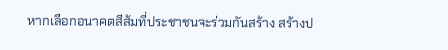หากเลือกอนาคตสีส้มที่ประชาชนจะร่วมกันสร้าง สร้างป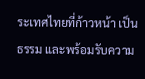ระเทศไทยที่ก้าวหน้า เป็นธรรม และพร้อมรับความ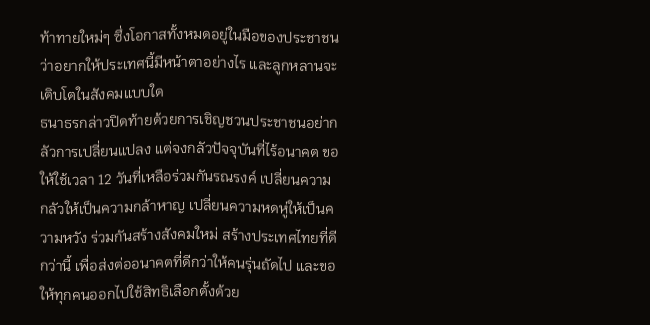ท้าทายใหม่ๆ ซึ่งโอกาสทั้งหมดอยู่ในมือของประชาชน ว่าอยากให้ประเทศนี้มีหน้าตาอย่างไร และลูกหลานจะเติบโตในสังคมแบบใด
ธนาธรกล่าวปิดท้ายด้วยการเชิญชวนประชาชนอย่ากลัวการเปลี่ยนแปลง แต่จงกลัวปัจจุบันที่ไร้อนาคต ขอให้ใช้เวลา 12 วันที่เหลือร่วมกันรณรงค์ เปลี่ยนความกลัวให้เป็นความกล้าหาญ เปลี่ยนความหดหู่ให้เป็นความหวัง ร่วมกันสร้างสังคมใหม่ สร้างประเทศไทยที่ดีกว่านี้ เพื่อส่งต่ออนาคตที่ดีกว่าให้คนรุ่นถัดไป และขอให้ทุกคนออกไปใช้สิทธิเลือกตั้งด้วย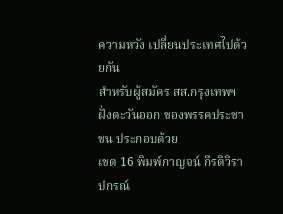ความหวัง เปลี่ยนประเทศไปด้วยกัน
สำหรับผู้สมัคร สส.กรุงเทพฯ ฝั่งตะวันออก ของพรรคประชาชน ประกอบด้วย
เขต 16 พิมพ์กาญจน์ กีรติวิราปกรณ์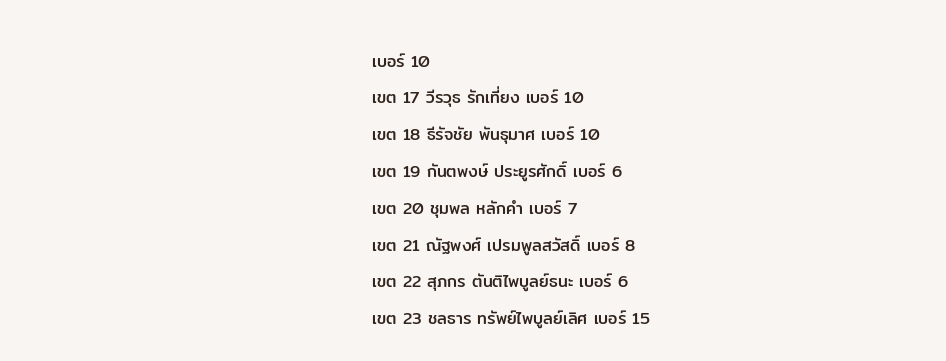เบอร์ 10
เขต 17 วีรวุธ รักเที่ยง เบอร์ 10
เขต 18 ธีรัจชัย พันธุมาศ เบอร์ 10
เขต 19 กันตพงษ์ ประยูรศักดิ์ เบอร์ 6
เขต 20 ชุมพล หลักคำ เบอร์ 7
เขต 21 ณัฐพงศ์ เปรมพูลสวัสดิ์ เบอร์ 8
เขต 22 สุภกร ตันติไพบูลย์ธนะ เบอร์ 6
เขต 23 ชลธาร ทรัพย์ไพบูลย์เลิศ เบอร์ 15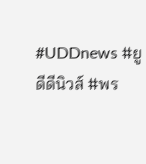#UDDnews #ยูดีดีนิวส์ #พร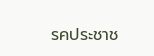รคประชาช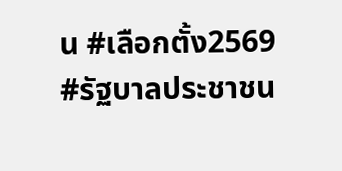น #เลือกตั้ง2569 #รัฐบาลประชาชน